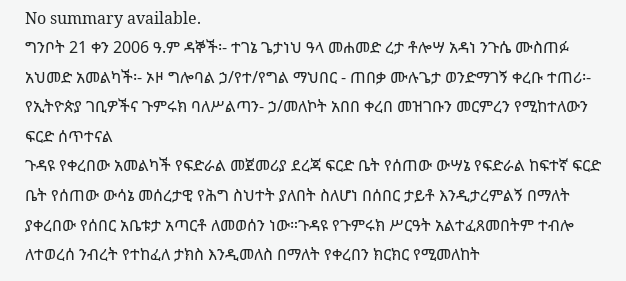No summary available.
ግንቦት 21 ቀን 2006 ዓ.ም ዳኞች፡- ተገኔ ጌታነህ ዓላ መሐመድ ረታ ቶሎሣ አዳነ ንጉሴ ሙስጠፉ አህመድ አመልካች፡- ኦዞ ግሎባል ኃ/የተ/የግል ማህበር - ጠበቃ ሙሉጌታ ወንድማገኝ ቀረቡ ተጠሪ፡- የኢትዮጵያ ገቢዎችና ጉምሩክ ባለሥልጣን- ኃ/መለኮት አበበ ቀረበ መዝገቡን መርምረን የሚከተለውን ፍርድ ሰጥተናል
ጉዳዩ የቀረበው አመልካች የፍድራል መጀመሪያ ደረጃ ፍርድ ቤት የሰጠው ውሣኔ የፍድራል ከፍተኛ ፍርድ ቤት የሰጠው ውሳኔ መሰረታዊ የሕግ ስህተት ያለበት ስለሆነ በሰበር ታይቶ እንዲታረምልኝ በማለት ያቀረበው የሰበር አቤቱታ አጣርቶ ለመወሰን ነው።ጉዳዩ የጉምሩክ ሥርዓት አልተፈጸመበትም ተብሎ ለተወረሰ ንብረት የተከፈለ ታክስ እንዲመለስ በማለት የቀረበን ክርክር የሚመለከት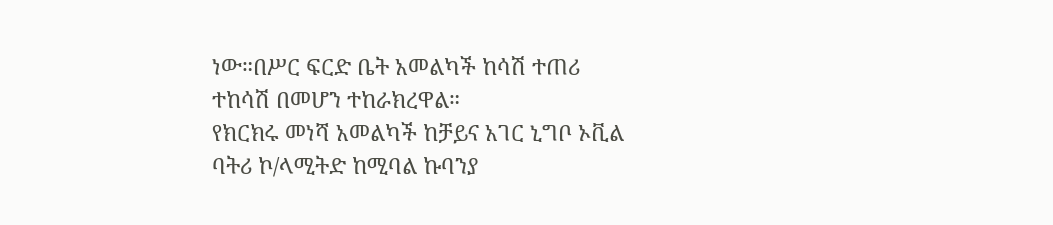ነው።በሥር ፍርድ ቤት አመልካች ከሳሽ ተጠሪ ተከሳሽ በመሆን ተከራክረዋል።
የክርክሩ መነሻ አመልካች ከቻይና አገር ኒግቦ ኦቪል ባትሪ ኮ/ላሚትድ ከሚባል ኩባንያ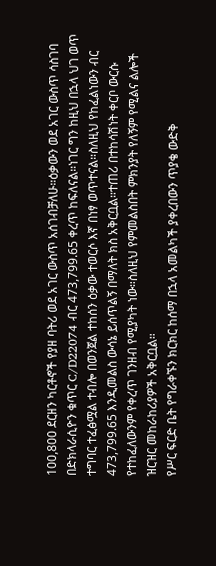100,800 ደርዘን ካርቶኖች የያዘ ባትሪ ወደ አገር ውስጥ አሰገብቻለሁ።ዕቃውን ወደ አገር ውስጥ ሳስገባ በድክላራሲዮን ቁጥር C/D22074 ብር 473,799.65 ቀረጥ ከፍለናል።ነገር ግን ከዚህ በኋላ ህገ ወጥ ተግባር ተፈፅሟል ተብሎ በወንጀል ተከሰን ዕቃው ተወርሶ እኛ በነፃ ወጥተናል።ስለዚህ የከፈልነውን ብር 473,799.65 እንዲመልስ ውሳኔ ይሰጥልኝ በማለት ክስ አቅርቧል።ተጠሪ በተከሳሽነት ቀርቦ ውርሱ የተከፈለውንም የቀረጥ ገንዘብ የሚያካት ነው።ስለዚህ የምመልስበት ምክንያት የለኝም የሚልና ልሎች ዝርዝር መከራከሪያዎች አቅርቧል።
የሥር ፍርድ ቤት የግራቀኙን ክርክር ከሰማ በኋላ አመልካች ያቀረበውን ጥያቄ ውድቅ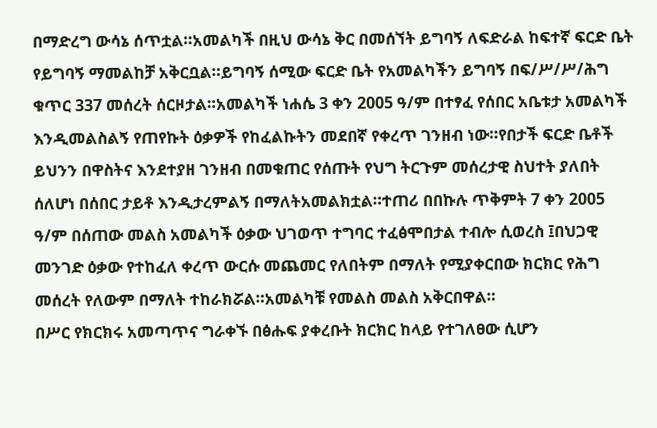በማድረግ ውሳኔ ሰጥቷል።አመልካች በዚህ ውሳኔ ቅር በመሰኘት ይግባኝ ለፍድራል ከፍተኛ ፍርድ ቤት የይግባኝ ማመልከቻ አቅርቧል።ይግባኝ ሰሚው ፍርድ ቤት የአመልካችን ይግባኝ በፍ/ሥ/ሥ/ሕግ ቁጥር 337 መሰረት ሰርዞታል።አመልካች ነሐሴ 3 ቀን 2005 ዓ/ም በተፃፈ የሰበር አቤቱታ አመልካች እንዲመልስልኝ የጠየኩት ዕቃዎች የከፈልኩትን መደበኛ የቀረጥ ገንዘብ ነው።የበታች ፍርድ ቤቶች ይህንን በዋስትና እንደተያዘ ገንዘብ በመቁጠር የሰጡት የህግ ትርጉም መሰረታዊ ስህተት ያለበት ሰለሆነ በሰበር ታይቶ እንዲታረምልኝ በማለትአመልክቷል።ተጠሪ በበኩሉ ጥቅምት 7 ቀን 2005 ዓ/ም በሰጠው መልስ አመልካች ዕቃው ህገወጥ ተግባር ተፈፅሞበታል ተብሎ ሲወረስ ፤በህጋዊ መንገድ ዕቃው የተከፈለ ቀረጥ ውርሱ መጨመር የለበትም በማለት የሚያቀርበው ክርክር የሕግ መሰረት የለውም በማለት ተከራክሯል።አመልካቹ የመልስ መልስ አቅርበዋል።
በሥር የክርክሩ አመጣጥና ግራቀኙ በፅሑፍ ያቀረቡት ክርክር ከላይ የተገለፀው ሲሆን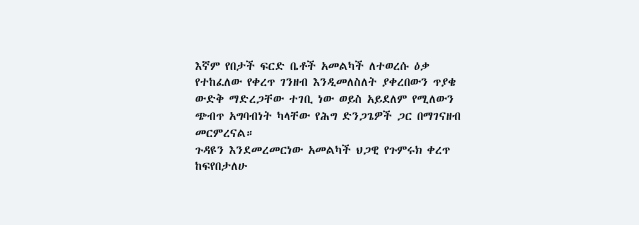እኛም የበታች ፍርድ ቤቶች አመልካች ለተወረሱ ዕቃ የተከፈለው የቀረጥ ገንዘብ እንዲመለስለት ያቀረበውን ጥያቄ ውድቅ ማድረጋቸው ተገቢ ነው ወይስ አይደለም የሚለውን ጭብጥ አግባብነት ካላቸው የሕግ ድንጋጌዎች ጋር በማገናዘብ መርምረናል።
ጉዳዩን እንደመረመርነው አመልካች ህጋዊ የጉምሩክ ቀረጥ ከፍየበታለሁ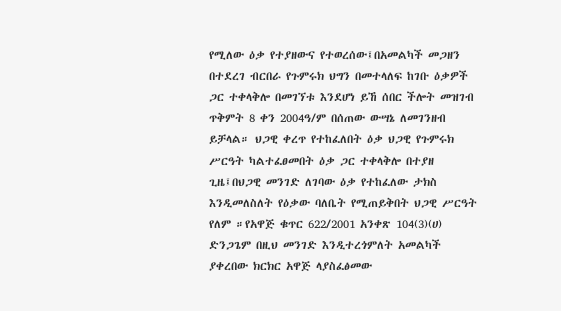የሚለው ዕቃ የተያዘውና የተወረሰው፤በአመልካች መጋዘን በተደረገ ብርበራ የጉምሩክ ህግን በመተላለፍ ከገቡ ዕቃዎች ጋር ተቀላቅሎ በመገኘቱ እንደሆነ ይኸ ሰበር ችሎት መዝገብ ጥቅምት 8 ቀን 2004ዓ/ም በሰጠው ውሣኔ ለመገንዘብ ይቻላል። ህጋዊ ቀረጥ የተከፈለበት ዕቃ ህጋዊ የጉምሩክ ሥርዓት ካልተፈፀመበት ዕቃ ጋር ተቀላቅሎ በተያዘ ጊዜ፤በህጋዊ መንገድ ለገባው ዕቃ የተከፈለው ታክስ እንዲመለስለት የዕቃው ባለቤት የሚጠይቅበት ህጋዊ ሥርዓት የለም ።የአዋጅ ቁጥር 622/2001 አንቀጽ 104(3)(ሀ) ድንጋጌም በዚህ መንገድ እንዲተረጎምለት አመልካች ያቀረበው ክርክር አዋጅ ላያስፈፅመው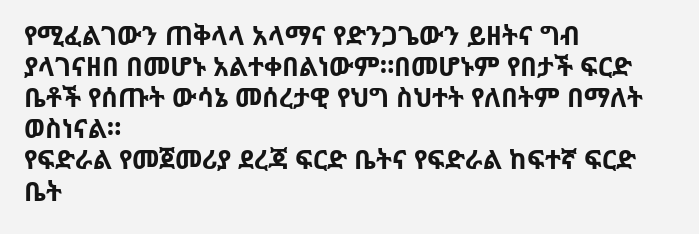የሚፈልገውን ጠቅላላ አላማና የድንጋጌውን ይዘትና ግብ ያላገናዘበ በመሆኑ አልተቀበልነውም።በመሆኑም የበታች ፍርድ ቤቶች የሰጡት ውሳኔ መሰረታዊ የህግ ስህተት የለበትም በማለት ወስነናል።
የፍድራል የመጀመሪያ ደረጃ ፍርድ ቤትና የፍድራል ከፍተኛ ፍርድ ቤት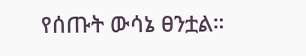የሰጡት ውሳኔ ፀንቷል።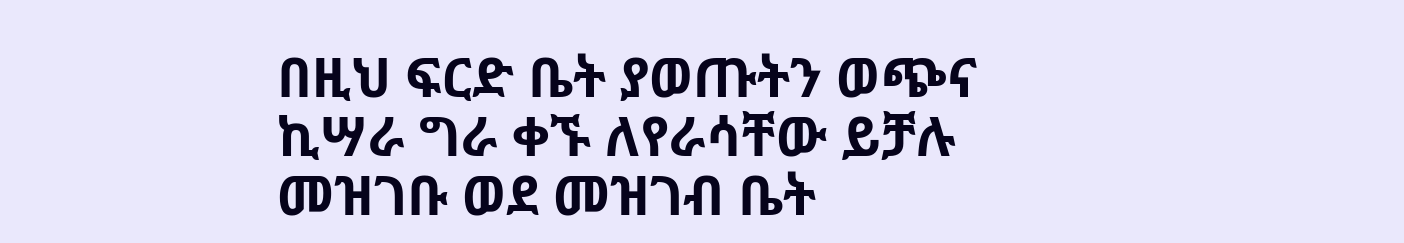በዚህ ፍርድ ቤት ያወጡትን ወጭና ኪሣራ ግራ ቀኙ ለየራሳቸው ይቻሉ መዝገቡ ወደ መዝገብ ቤት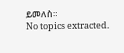ይመለስ።
No topics extracted.